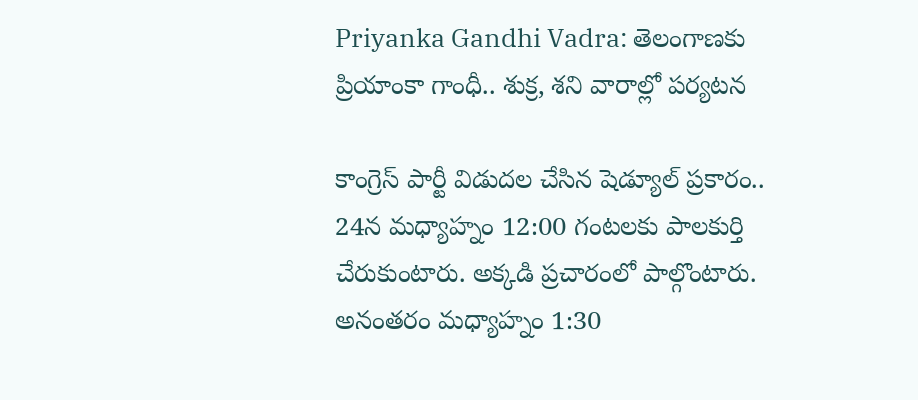Priyanka Gandhi Vadra: తెలంగాణకు ప్రియాంకా గాంధీ.. శుక్ర, శని వారాల్లో పర్యటన

కాంగ్రెస్ పార్టీ విడుదల చేసిన షెడ్యూల్ ప్రకారం.. 24న మధ్యాహ్నం 12:00 గంటలకు పాలకుర్తి చేరుకుంటారు. అక్కడి ప్రచారంలో పాల్గొంటారు. అనంతరం మధ్యాహ్నం 1:30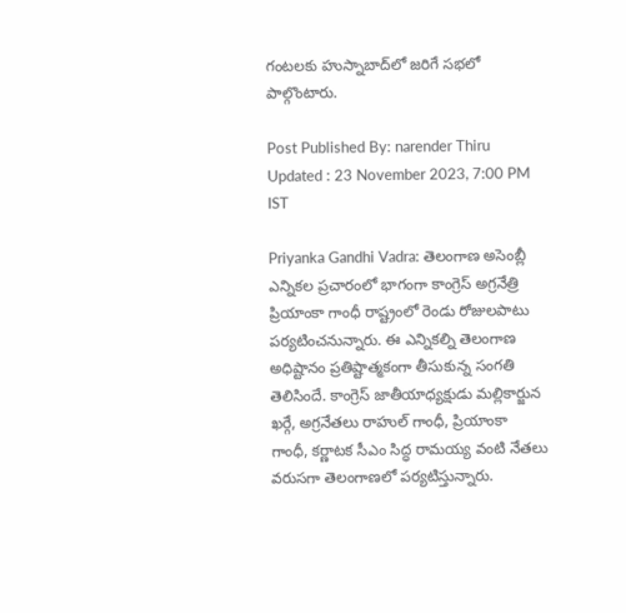గంటలకు హుస్నాబాద్‌లో జరిగే సభలో పాల్గొంటారు.

Post Published By: narender Thiru
Updated : 23 November 2023, 7:00 PM IST

Priyanka Gandhi Vadra: తెలంగాణ అసెంబ్లీ ఎన్నికల ప్రచారంలో భాగంగా కాంగ్రెస్ అగ్రనేత్రి ప్రియాంకా గాంధీ రాష్ట్రంలో రెండు రోజులపాటు పర్యటించనున్నారు. ఈ ఎన్నికల్ని తెలంగాణ అధిష్టానం ప్రతిష్టాత్మకంగా తీసుకున్న సంగతి తెలిసిందే. కాంగ్రెస్ జాతీయాధ్యక్షుడు మల్లికార్జున ఖర్గే, అగ్రనేతలు రాహుల్ గాంధీ, ప్రియాంకా గాంధీ, కర్ణాటక సీఎం సిద్ధ రామయ్య వంటి నేతలు వరుసగా తెలంగాణలో పర్యటిస్తున్నారు.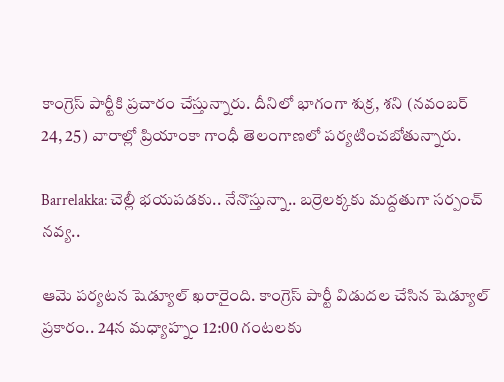కాంగ్రెస్ పార్టీకి ప్రచారం చేస్తున్నారు. దీనిలో భాగంగా శుక్ర, శని (నవంబర్ 24, 25) వారాల్లో ప్రియాంకా గాంధీ తెలంగాణలో పర్యటించబోతున్నారు.

Barrelakka: చెల్లీ భయపడకు.. నేనొస్తున్నా.. బర్రెలక్కకు మద్దతుగా సర్పంచ్‌ నవ్య..

ఆమె పర్యటన షెడ్యూల్ ఖరారైంది. కాంగ్రెస్ పార్టీ విడుదల చేసిన షెడ్యూల్ ప్రకారం.. 24న మధ్యాహ్నం 12:00 గంటలకు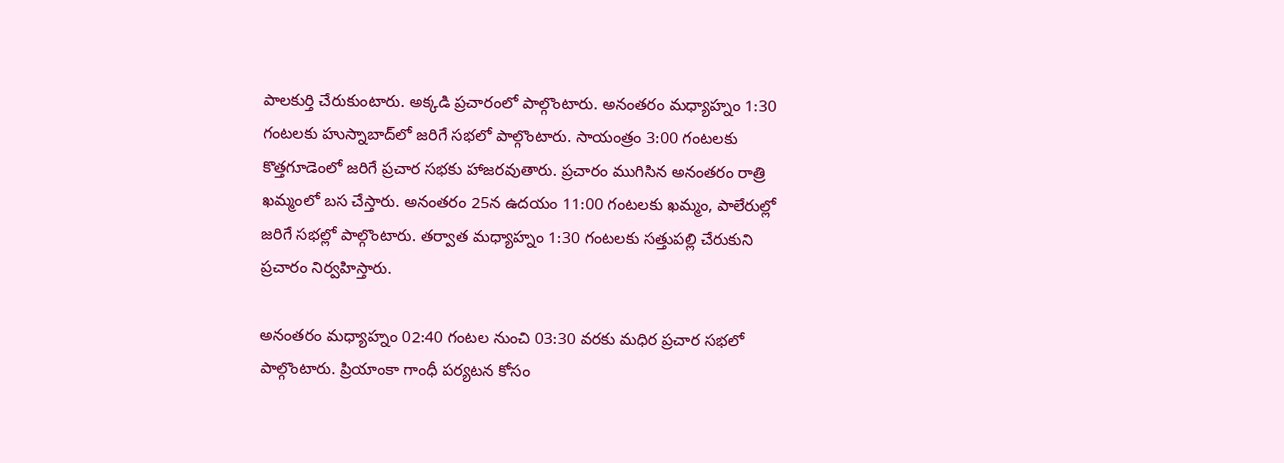పాలకుర్తి చేరుకుంటారు. అక్కడి ప్రచారంలో పాల్గొంటారు. అనంతరం మధ్యాహ్నం 1:30 గంటలకు హుస్నాబాద్‌లో జరిగే సభలో పాల్గొంటారు. సాయంత్రం 3:00 గంటలకు కొత్తగూడెంలో జరిగే ప్రచార సభకు హాజరవుతారు. ప్రచారం ముగిసిన అనంతరం రాత్రి ఖమ్మంలో బస చేస్తారు. అనంతరం 25న ఉదయం 11:00 గంటలకు ఖమ్మం, పాలేరుల్లో జరిగే సభల్లో పాల్గొంటారు. తర్వాత మధ్యాహ్నం 1:30 గంటలకు సత్తుపల్లి చేరుకుని ప్రచారం నిర్వహిస్తారు.

అనంతరం మధ్యాహ్నం 02:40 గంటల నుంచి 03:30 వరకు మధిర ప్రచార సభలో పాల్గొంటారు. ప్రియాంకా గాంధీ పర్యటన కోసం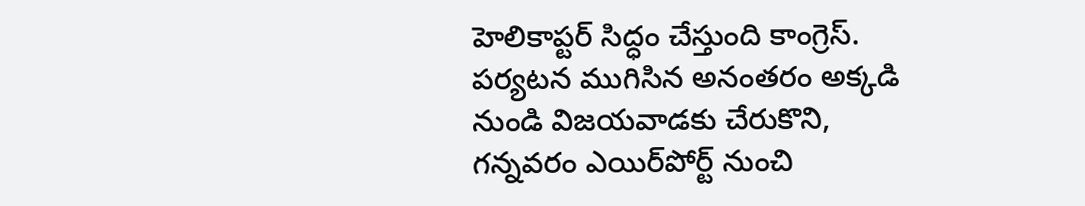హెలికాప్టర్ సిద్ధం చేస్తుంది కాంగ్రెస్. పర్యటన ముగిసిన అనంతరం అక్కడి నుండి విజయవాడకు చేరుకొని, గన్నవరం ఎయిర్‌పోర్ట్ నుంచి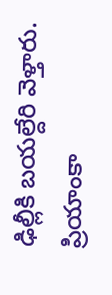ఢిల్లీకి బయల్దేరి వెళ్తారు. ప్రియాంకా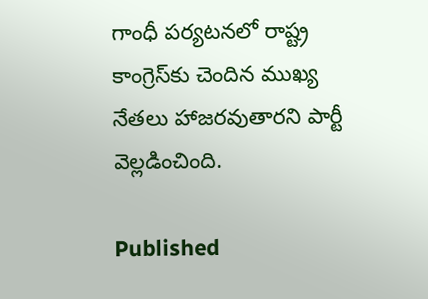గాంధీ పర్యటనలో రాష్ట్ర కాంగ్రెస్‌కు చెందిన ముఖ్య నేతలు హాజరవుతారని పార్టీ వెల్లడించింది.

Published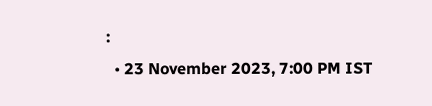:
  • 23 November 2023, 7:00 PM IST